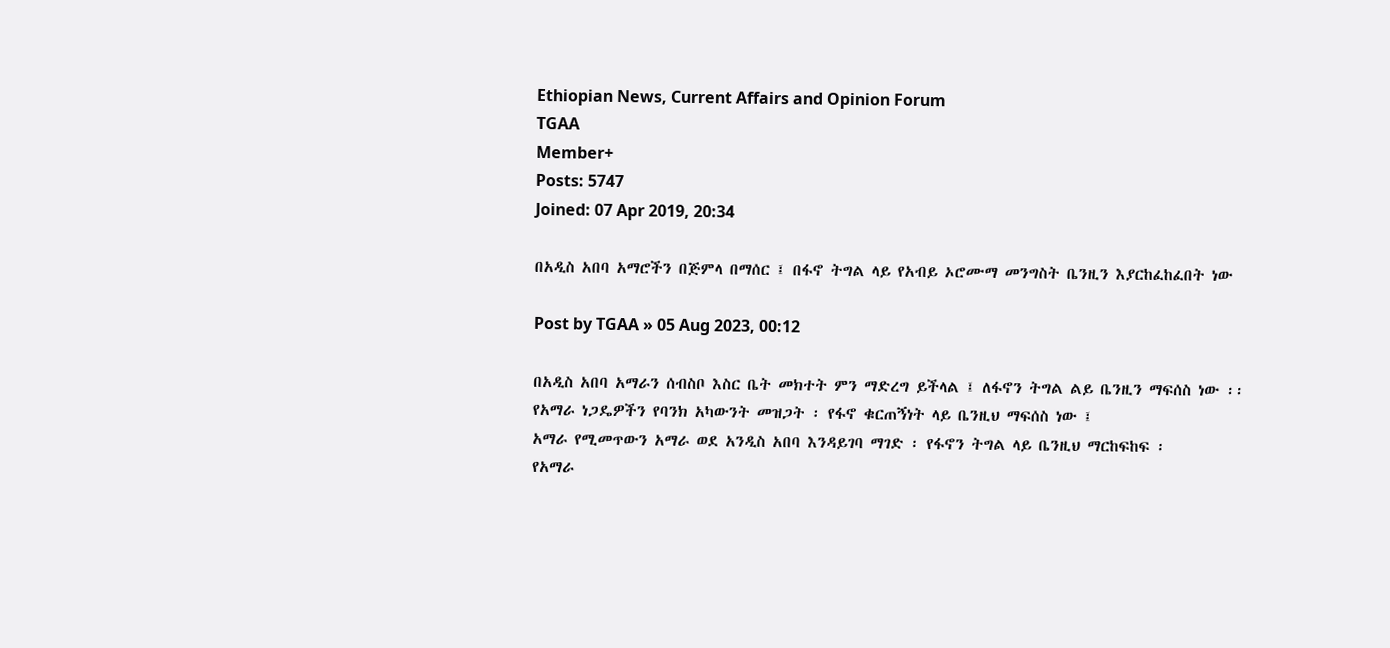Ethiopian News, Current Affairs and Opinion Forum
TGAA
Member+
Posts: 5747
Joined: 07 Apr 2019, 20:34

በአዲስ አበባ አማሮችን በጅምላ በማሰር ፤ በፋኖ ትግል ላይ የአብይ ኦሮሙማ መንግስት ቤንዚን እያርከፈከፈበት ነው

Post by TGAA » 05 Aug 2023, 00:12

በአዲስ አበባ አማራን ሰብስቦ እስር ቤት መክተት ምን ማድረግ ይችላል ፤ ለፋኖን ትግል ልይ ቤንዚን ማፍሰስ ነው ፡፡
የአማራ ነጋዴዎችን የባንክ አካውንት መዝጋት ፡ የፋኖ ቁርጠኝነት ላይ ቤንዚህ ማፍሰስ ነው ፤
አማራ የሚመጥውን አማራ ወደ አንዲስ አበባ እንዳይገባ ማገድ ፡ የፋኖን ትግል ላይ ቤንዚህ ማርከፍከፍ ፡
የአማራ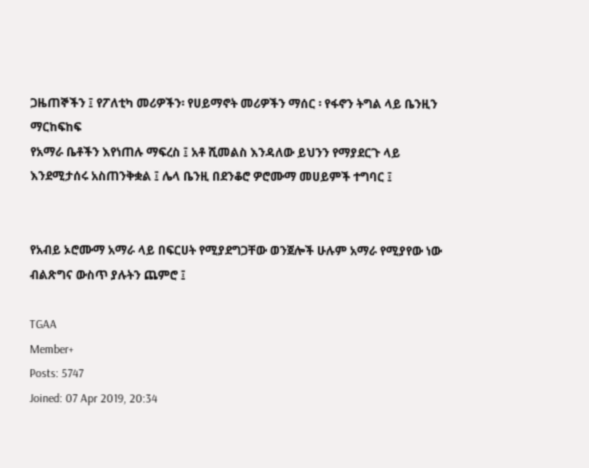ጋዜጠኞችን ፤ የፖለቲካ መሪዎችን፡ የሀይማኖት መሪዎችን ማሰር ፡ የፋኖን ትግል ላይ ቤንዚን ማርከፍከፍ
የአማራ ቤቶችን እየነጠሉ ማፍረስ ፤ አቶ ሺመልስ እንዳለው ይህንን የማያደርጉ ላይ እንደሚታሰሩ አስጠንቅቋል ፤ ሌላ ቤንዚ በደንቆሮ ዎሮሙማ መሀይምች ተግባር ፤


የአብይ ኦሮሙማ አማራ ላይ በፍርሀት የሚያደግጋቸው ወንጀሎች ሁሉም አማራ የሚያየው ነው ብልጽግና ውስጥ ያሉትን ጨምሮ ፤

TGAA
Member+
Posts: 5747
Joined: 07 Apr 2019, 20:34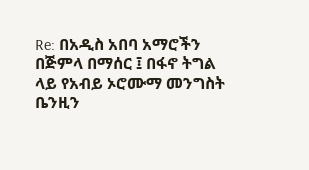Re: በአዲስ አበባ አማሮችን በጅምላ በማሰር ፤ በፋኖ ትግል ላይ የአብይ ኦሮሙማ መንግስት ቤንዚን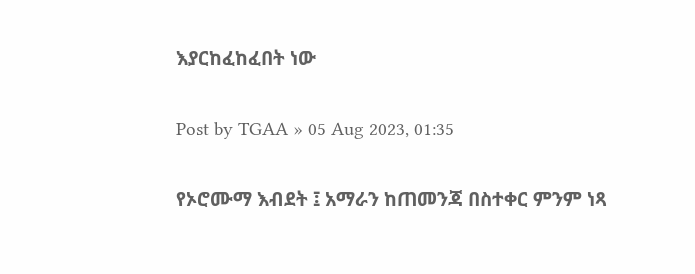እያርከፈከፈበት ነው

Post by TGAA » 05 Aug 2023, 01:35

የኦሮሙማ እብደት ፤ አማራን ከጠመንጃ በስተቀር ምንም ነጻ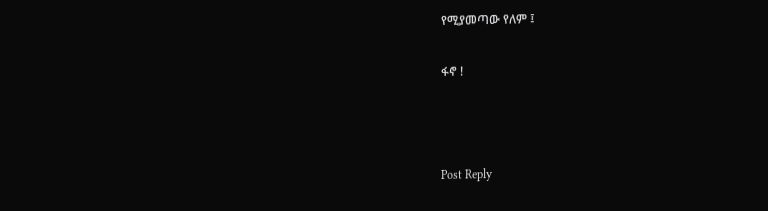የሚያመጣው የለም ፤

ፋኖ !



Post Reply